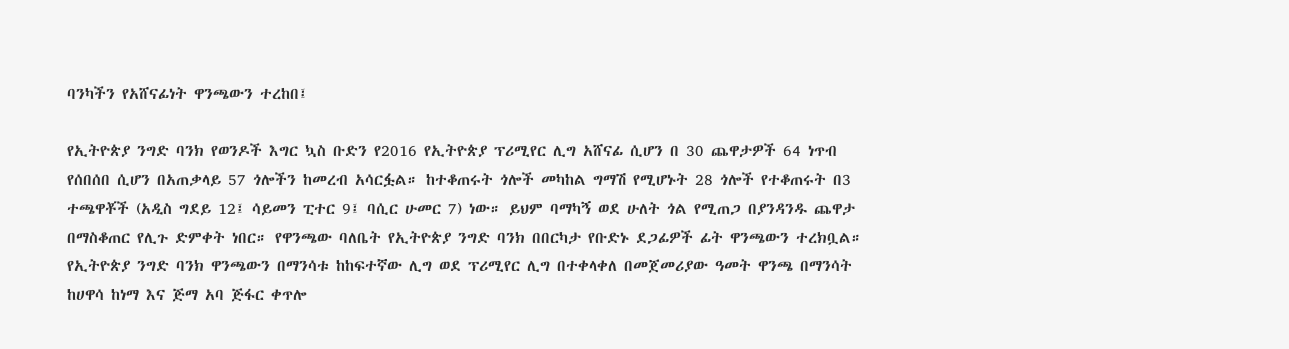ባንካችን የአሸናፊነት ዋንጫውን ተረከበ፤

የኢትዮጵያ ንግድ ባንክ የወንዶች እግር ኳስ ቡድን የ2016 የኢትዮጵያ ፕሪሚየር ሊግ አሸናፊ ሲሆን በ 30 ጨዋታዎች 64 ነጥብ የሰበሰበ ሲሆን በአጠቃላይ 57 ጎሎችን ከመረብ አሳርፏል። ከተቆጠሩት ጎሎች መካከል ግማሽ የሚሆኑት 28 ጎሎች የተቆጠሩት በ3 ተጫዋቾች (አዲስ ግደይ 12፤ ሳይመን ፒተር 9፤ ባሲር ሁመር 7) ነው። ይህም ባማካኝ ወደ ሁለት ጎል የሚጠጋ በያንዳንዱ ጨዋታ በማስቆጠር የሊጉ ድምቀት ነበር። የዋንጫው ባለቤት የኢትዮጵያ ንግድ ባንክ በበርካታ የቡድኑ ደጋፊዎች ፊት ዋንጫውን ተረክቧል። የኢትዮጵያ ንግድ ባንክ ዋንጫውን በማንሳቱ ከከፍተኛው ሊግ ወደ ፕሪሚየር ሊግ በተቀላቀለ በመጀመሪያው ዓመት ዋንጫ በማንሳት ከሀዋሳ ከነማ እና ጅማ አባ ጅፋር ቀጥሎ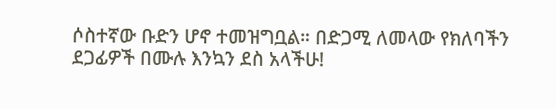ሶስተኛው ቡድን ሆኖ ተመዝግቧል። በድጋሚ ለመላው የክለባችን ደጋፊዎች በሙሉ እንኳን ደስ አላችሁ!